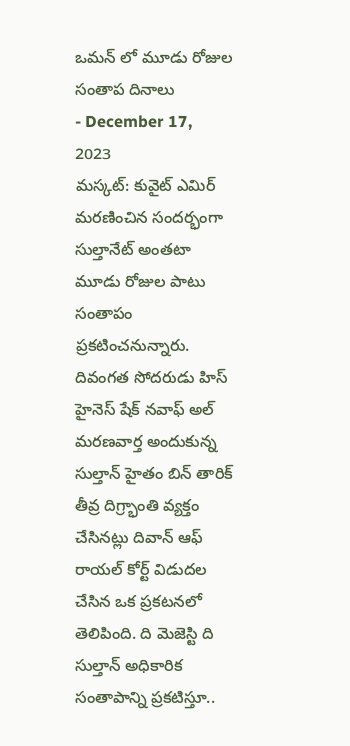ఒమన్ లో మూడు రోజుల సంతాప దినాలు
- December 17, 2023
మస్కట్: కువైట్ ఎమిర్ మరణించిన సందర్భంగా సుల్తానేట్ అంతటా మూడు రోజుల పాటు సంతాపం ప్రకటించనున్నారు. దివంగత సోదరుడు హిస్ హైనెస్ షేక్ నవాఫ్ అల్ మరణవార్త అందుకున్న సుల్తాన్ హైతం బిన్ తారిక్ తీవ్ర దిగ్ర్భాంతి వ్యక్తం చేసినట్లు దివాన్ ఆఫ్ రాయల్ కోర్ట్ విడుదల చేసిన ఒక ప్రకటనలో తెలిపింది. ది మెజెస్టి ది సుల్తాన్ అధికారిక సంతాపాన్ని ప్రకటిస్తూ..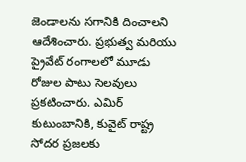జెండాలను సగానికి దించాలని ఆదేశించారు. ప్రభుత్వ మరియు ప్రైవేట్ రంగాలలో మూడు రోజుల పాటు సెలవులు ప్రకటించారు. ఎమిర్ కుటుంబానికి, కువైట్ రాష్ట్ర సోదర ప్రజలకు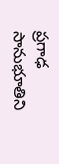ప్రగాఢ సానుభూతిని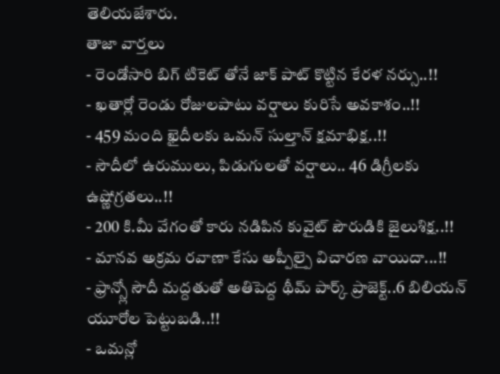తెలియజేశారు.
తాజా వార్తలు
- రెండోసారి బిగ్ టికెట్ తోనే జాక్ పాట్ కొట్టిన కేరళ నర్సు..!!
- ఖతార్లో రెండు రోజులపాటు వర్షాలు కురిసే అవకాశం..!!
- 459 మంది ఖైదీలకు ఒమన్ సుల్తాన్ క్షమాభిక్ష..!!
- సౌదీలో ఉరుములు, పిడుగులతో వర్షాలు.. 46 డిగ్రీలకు ఉష్ణోగ్రతలు..!!
- 200 కి.మీ వేగంతో కారు నడిపిన కువైట్ పౌరుడికి జైలుశిక్ష..!!
- మానవ అక్రమ రవాణా కేసు అప్పీల్పై విచారణ వాయిదా...!!
- ఫ్రాన్స్లో సౌదీ మద్దతుతో అతిపెద్ద థీమ్ పార్క్ ప్రాజెక్ట్..6 బిలియన్ యూరోల పెట్టుబడి..!!
- ఒమన్లో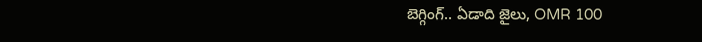బెగ్గింగ్.. ఏడాది జైలు, OMR 100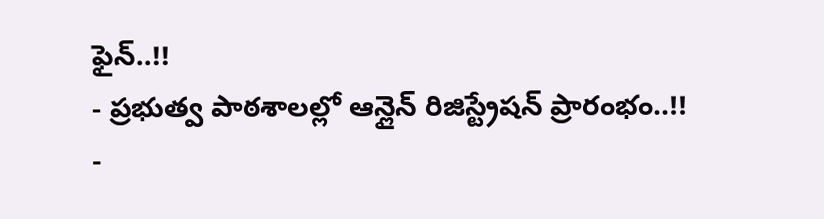ఫైన్..!!
- ప్రభుత్వ పాఠశాలల్లో ఆన్లైన్ రిజిస్ట్రేషన్ ప్రారంభం..!!
-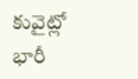కువైట్లో భారీ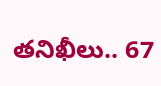తనిఖీలు.. 67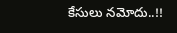కేసులు నమోదు..!!